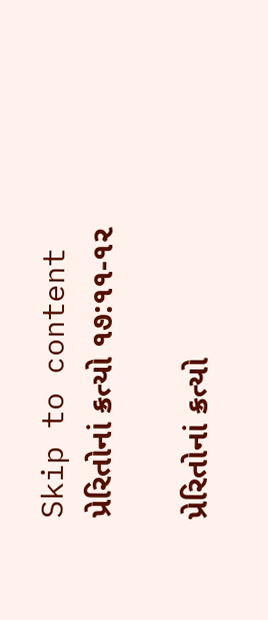Skip to content
પ્રેરિતોનાં ક્રત્યો ૧૭:૧૧-૧૨

પ્રેરિતોનાં ક્રત્યો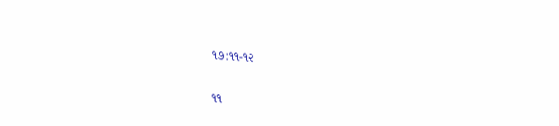૧૭:૧૧-૧૨

૧૧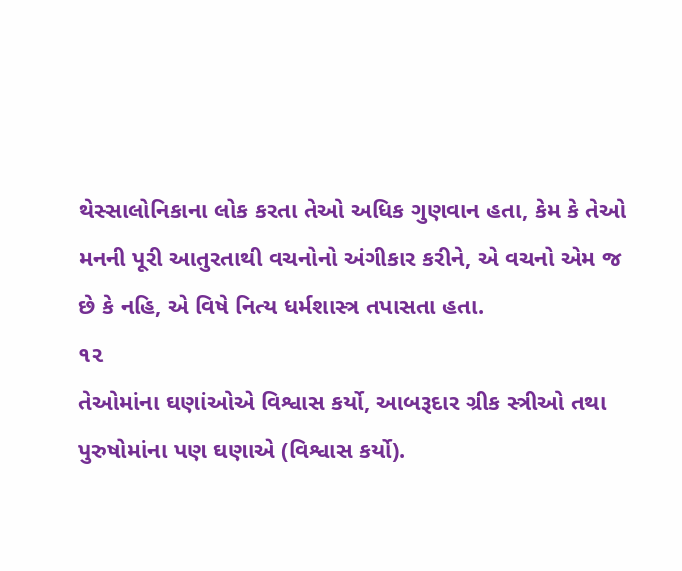થેસ્સાલોનિકાના લોક કરતા તેઓ અધિક ગુણવાન હતા, કેમ કે તેઓ મનની પૂરી આતુરતાથી વચનોનો અંગીકાર કરીને, એ વચનો એમ જ છે કે નહિ, એ વિષે નિત્ય ધર્મશાસ્ત્ર તપાસતા હતા.
૧૨
તેઓમાંના ઘણાંઓએ વિશ્વાસ કર્યો, આબરૂદાર ગ્રીક સ્ત્રીઓ તથા પુરુષોમાંના પણ ઘણાએ (વિશ્વાસ કર્યો).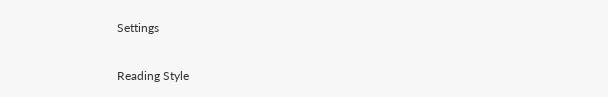Settings

Reading Style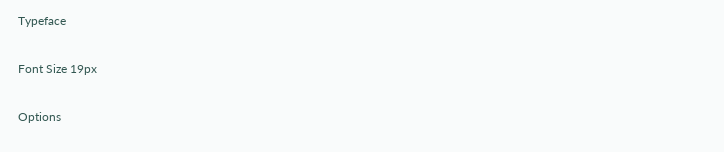Typeface

Font Size 19px

Options